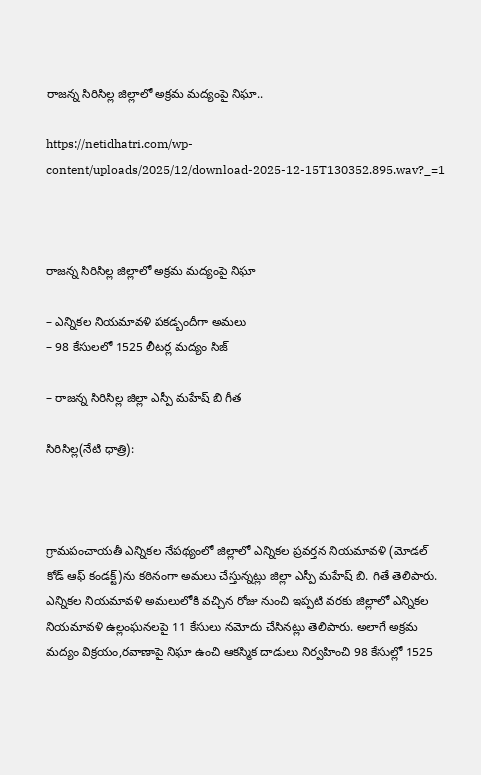రాజన్న సిరిసిల్ల జిల్లాలో అక్రమ మద్యంపై నిఘా..

https://netidhatri.com/wp-content/uploads/2025/12/download-2025-12-15T130352.895.wav?_=1



రాజన్న సిరిసిల్ల జిల్లాలో అక్రమ మద్యంపై నిఘా

– ఎన్నికల నియమావళి పకడ్బందీగా అమలు
– 98 కేసులలో 1525 లీటర్ల మద్యం సిజ్

– రాజన్న సిరిసిల్ల జిల్లా ఎస్పీ మహేష్ బి గీత

సిరిసిల్ల(నేటి ధాత్రి):



గ్రామపంచాయతీ ఎన్నికల నేపథ్యంలో జిల్లాలో ఎన్నికల ప్రవర్తన నియమావళి (మోడల్ కోడ్ ఆఫ్ కండక్ట్)ను కఠినంగా అమలు చేస్తున్నట్లు జిల్లా ఎస్పీ మహేష్ బి. గితే తెలిపారు.
ఎన్నికల నియమావళి అమలులోకి వచ్చిన రోజు నుంచి ఇప్పటి వరకు జిల్లాలో ఎన్నికల నియమావళి ఉల్లంఘనలపై 11 కేసులు నమోదు చేసినట్లు తెలిపారు. అలాగే అక్రమ మద్యం విక్రయం,రవాణాపై నిఘా ఉంచి ఆకస్మిక దాడులు నిర్వహించి 98 కేసుల్లో 1525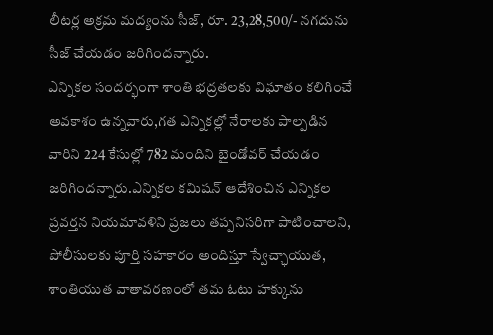లీటర్ల అక్రమ మద్యంను సీజ్, రూ. 23,28,500/- నగదును సీజ్ చేయడం జరిగిందన్నారు.
ఎన్నికల సందర్భంగా శాంతి భద్రతలకు విఘాతం కలిగించే అవకాశం ఉన్నవారు,గత ఎన్నికల్లో నేరాలకు పాల్పడిన వారిని 224 కేసుల్లో 782 మందిని బైండోవర్ చేయడం జరిగిందన్నారు.ఎన్నికల కమిషన్ ఆదేశించిన ఎన్నికల ప్రవర్తన నియమావళిని ప్రజలు తప్పనిసరిగా పాటించాలని, పోలీసులకు పూర్తి సహకారం అందిస్తూ స్వేచ్ఛాయుత, శాంతియుత వాతావరణంలో తమ ఓటు హక్కును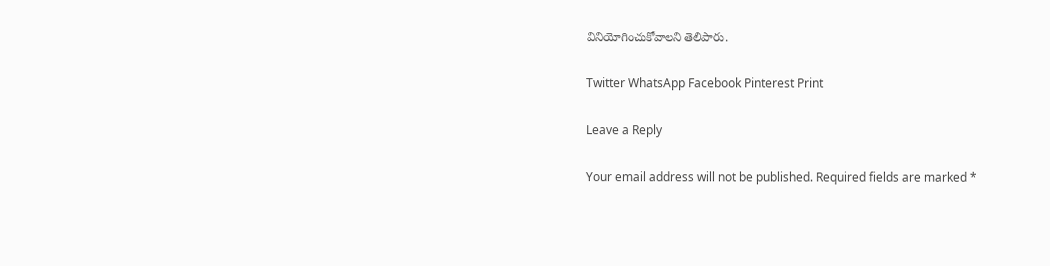వినియోగించుకోవాలని తెలిపారు.

Twitter WhatsApp Facebook Pinterest Print

Leave a Reply

Your email address will not be published. Required fields are marked *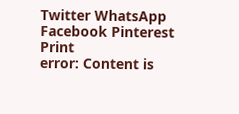Twitter WhatsApp Facebook Pinterest Print
error: Content is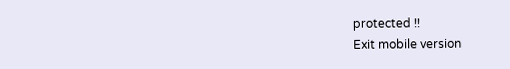protected !!
Exit mobile version